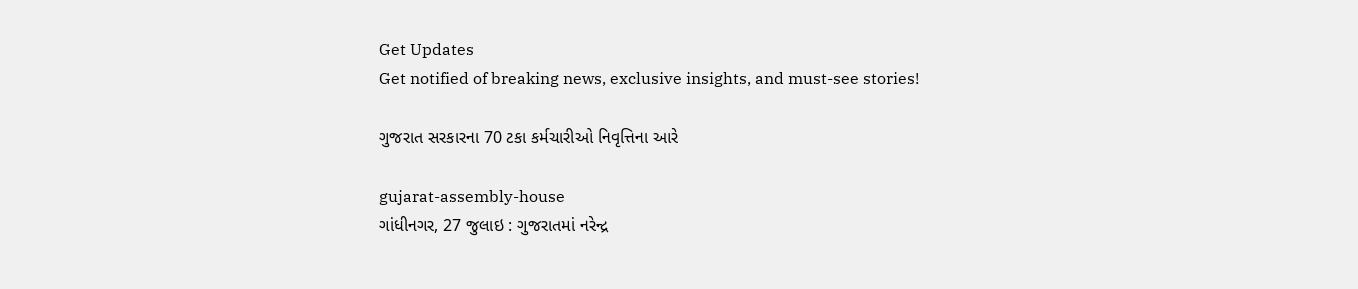Get Updates
Get notified of breaking news, exclusive insights, and must-see stories!

ગુજરાત સરકારના 70 ટકા કર્મચારીઓ નિવૃત્તિના આરે

gujarat-assembly-house
ગાંધીનગર, 27 જુલાઇ : ગુજરાતમાં નરેન્‍દ્ર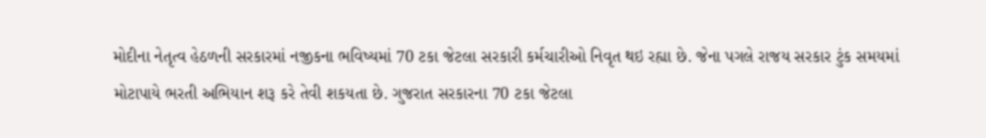મોદીના નેતૃત્‍વ હેઠળની સરકારમાં નજીકના ભવિષ્‍યમાં 70 ટકા જેટલા સરકારી કર્મચારીઓ નિવૃત થઇ રહ્યા છે. જેના પગલે રાજય સરકાર ટુંક સમયમાં મોટાપાયે ભરતી અભિયાન શરૂ કરે તેવી શકયતા છે. ગુજરાત સરકારના 70 ટકા જેટલા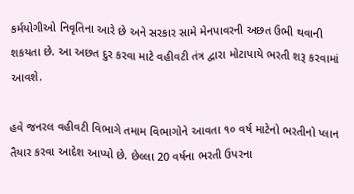કર્મયોગીઓ નિવૃતિના આરે છે અને સરકાર સામે મેનપાવરની અછત ઉભી થવાની શકયતા છે. આ અછત દુર કરવા માટે વહીવટી તંત્ર દ્વારા મોટાપાયે ભરતી શરૂ કરવામાં આવશે.

હવે જનરલ વહીવટી વિભાગે તમામ વિભાગોને આવતા ૧૦ વર્ષ માટેનો ભરતીનો પ્‍લાન તૈયાર કરવા આદેશ આપ્‍યો છે. છેલ્લા 20 વર્ષના ભરતી ઉપરના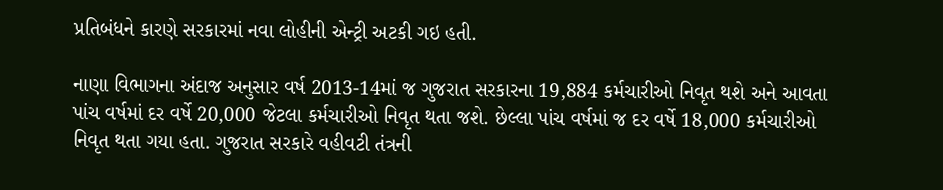પ્રતિબંધને કારણે સરકારમાં નવા લોહીની એન્‍ટ્રી અટકી ગઇ હતી.

નાણા વિભાગના અંદાજ અનુસાર વર્ષ 2013-14માં જ ગુજરાત સરકારના 19,884 કર્મચારીઓ નિવૃત થશે અને આવતા પાંચ વર્ષમાં દર વર્ષે 20,000 જેટલા કર્મચારીઓ નિવૃત થતા જશે. છેલ્લા પાંચ વર્ષમાં જ દર વર્ષે 18,000 કર્મચારીઓ નિવૃત થતા ગયા હતા. ગુજરાત સરકારે વહીવટી તંત્રની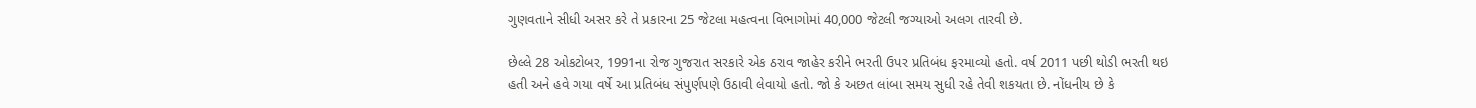ગુણવતાને સીધી અસર કરે તે પ્રકારના 25 જેટલા મહત્‍વના વિભાગોમાં 40,000 જેટલી જગ્‍યાઓ અલગ તારવી છે.

છેલ્લે 28 ઓકટોબર, 1991ના રોજ ગુજરાત સરકારે એક ઠરાવ જાહેર કરીને ભરતી ઉપર પ્રતિબંધ ફરમાવ્‍યો હતો. વર્ષ 2011 પછી થોડી ભરતી થઇ હતી અને હવે ગયા વર્ષે આ પ્રતિબંધ સંપુર્ણપણે ઉઠાવી લેવાયો હતો. જો કે અછત લાંબા સમય સુધી રહે તેવી શકયતા છે. નોંધનીય છે કે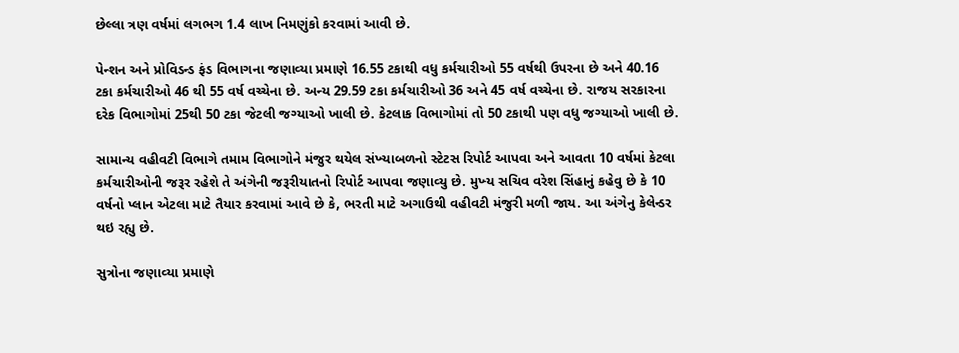છેલ્લા ત્રણ વર્ષમાં લગભગ 1.4 લાખ નિમણુંકો કરવામાં આવી છે.

પેન્‍શન અને પ્રોવિડન્‍ડ ફંડ વિભાગના જણાવ્‍યા પ્રમાણે 16.55 ટકાથી વધુ કર્મચારીઓ 55 વર્ષથી ઉપરના છે અને 40.16 ટકા કર્મચારીઓ 46 થી 55 વર્ષ વચ્‍ચેના છે. અન્‍ય 29.59 ટકા કર્મચારીઓ 36 અને 45 વર્ષ વચ્‍ચેના છે. રાજય સરકારના દરેક વિભાગોમાં 25થી 50 ટકા જેટલી જગ્‍યાઓ ખાલી છે. કેટલાક વિભાગોમાં તો 50 ટકાથી પણ વધુ જગ્‍યાઓ ખાલી છે.

સામાન્‍ય વહીવટી વિભાગે તમામ વિભાગોને મંજુર થયેલ સંખ્‍યાબળનો સ્‍ટેટસ રિપોર્ટ આપવા અને આવતા 10 વર્ષમાં કેટલા કર્મચારીઓની જરૂર રહેશે તે અંગેની જરૂરીયાતનો રિપોર્ટ આપવા જણાવ્‍યુ છે. મુખ્‍ય સચિવ વરેશ સિંહાનું કહેવુ છે કે 10 વર્ષનો પ્‍લાન એટલા માટે તૈયાર કરવામાં આવે છે કે, ભરતી માટે અગાઉથી વહીવટી મંજુરી મળી જાય. આ અંગેનુ કેલેન્‍ડર થઇ રહ્યુ છે.

સુત્રોના જણાવ્‍યા પ્રમાણે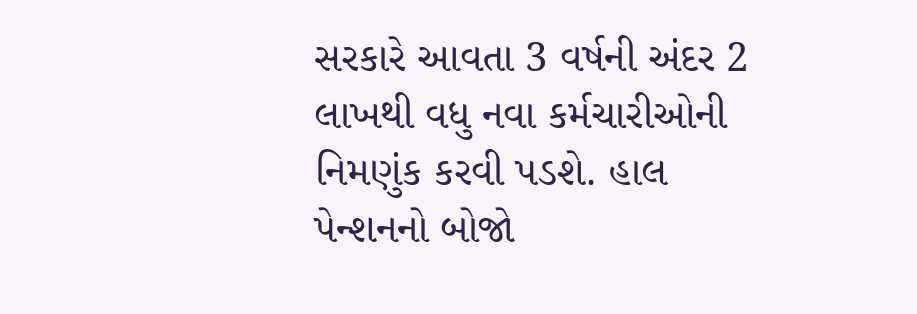સરકારે આવતા 3 વર્ષની અંદર 2 લાખથી વધુ નવા કર્મચારીઓની નિમણુંક કરવી પડશે. હાલ પેન્‍શનનો બોજો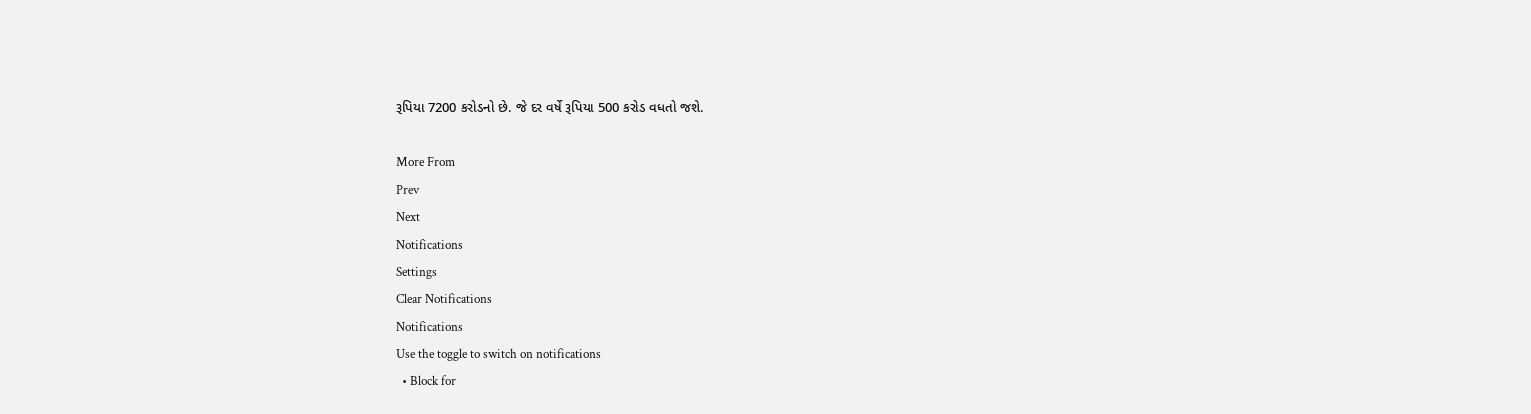રૂપિયા 7200 કરોડનો છે. જે દર વર્ષે રૂપિયા 500 કરોડ વધતો જશે.

More From
Prev
Next
Notifications
Settings
Clear Notifications
Notifications
Use the toggle to switch on notifications
  • Block for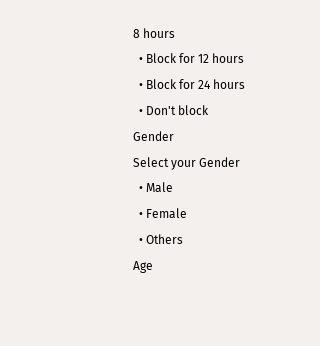8 hours
  • Block for 12 hours
  • Block for 24 hours
  • Don't block
Gender
Select your Gender
  • Male
  • Female
  • Others
Age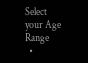Select your Age Range
  •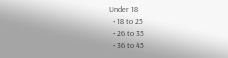Under 18
  • 18 to 25
  • 26 to 35
  • 36 to 45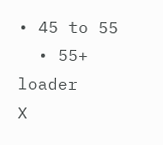• 45 to 55
  • 55+
loader
X